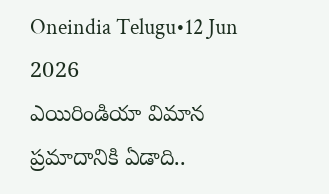Oneindia Telugu•12 Jun 2026
ఎయిరిండియా విమాన ప్రమాదానికి ఏడాది..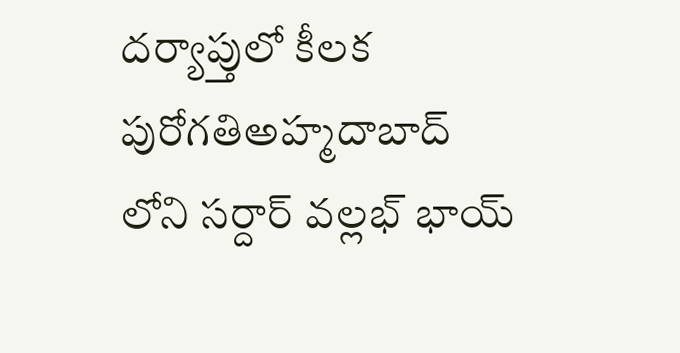దర్యాప్తులో కీలక పురోగతిఅహ్మదాబాద్ లోని సర్దార్ వల్లభ్ భాయ్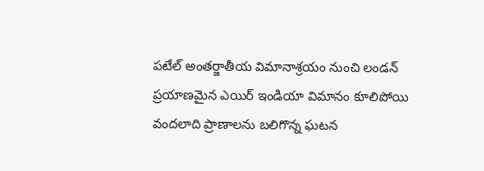పటేల్ అంతర్జాతీయ విమానాశ్రయం నుంచి లండన్ ప్రయాణమైన ఎయిర్ ఇండియా విమానం కూలిపోయి వందలాది ప్రాణాలను బలిగొన్న ఘటన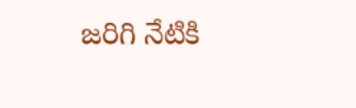జరిగి నేటికి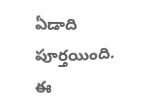ఏడాది పూర్తయింది. ఈ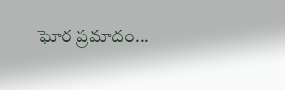ఘోర ప్రమాదం...